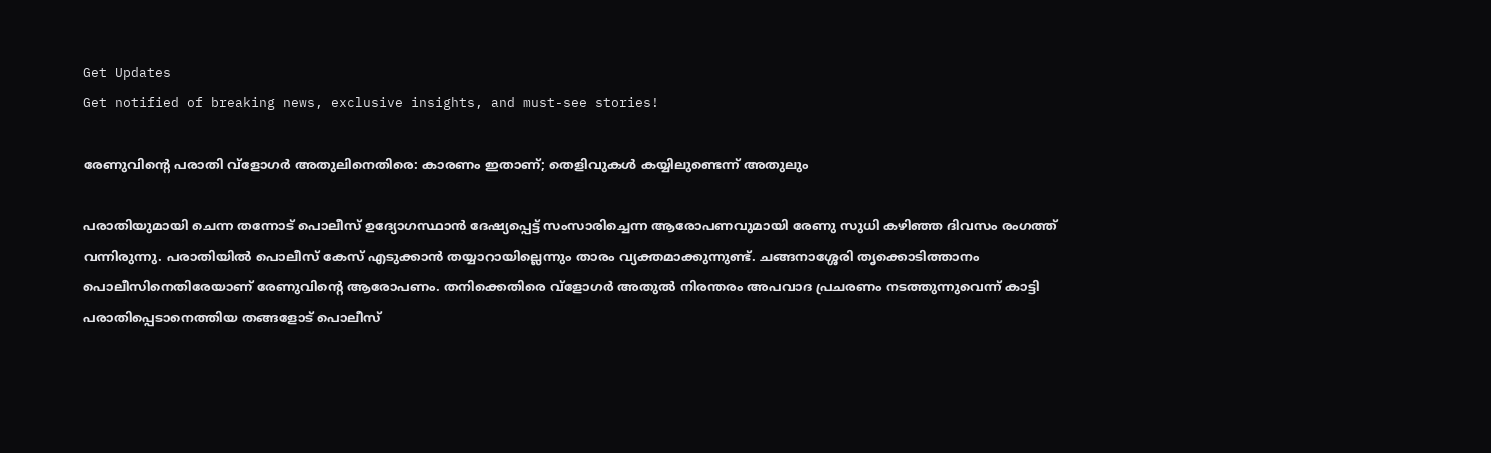Get Updates
Get notified of breaking news, exclusive insights, and must-see stories!

രേണുവിന്റെ പരാതി വ്ളോഗർ അതുലിനെതിരെ: കാരണം ഇതാണ്; തെളിവുകള്‍ കയ്യിലുണ്ടെന്ന് അതുലും

പരാതിയുമായി ചെന്ന തന്നോട് പൊലീസ് ഉദ്യോഗസ്ഥാന്‍ ദേഷ്യപ്പെട്ട് സംസാരിച്ചെന്ന ആരോപണവുമായി രേണു സുധി കഴിഞ്ഞ ദിവസം രംഗത്ത് വന്നിരുന്നു. പരാതിയില്‍ പൊലീസ് കേസ് എടുക്കാന്‍ തയ്യാറായില്ലെന്നും താരം വ്യക്തമാക്കുന്നുണ്ട്. ചങ്ങനാശ്ശേരി തൃക്കൊടിത്താനം പൊലീസിനെതിരേയാണ് രേണുവിന്റെ ആരോപണം. തനിക്കെതിരെ വ്ളോഗർ അതുല്‍ നിരന്തരം അപവാദ പ്രചരണം നടത്തുന്നുവെന്ന് കാട്ടി പരാതിപ്പെടാനെത്തിയ തങ്ങളോട് പൊലീസ്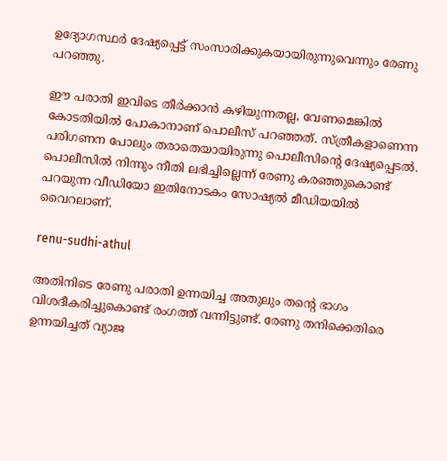ഉദ്യോഗസ്ഥർ ദേഷ്യപ്പെട്ട് സംസാരിക്കുകയായിരുന്നുവെന്നും രേണു പറഞ്ഞു.

ഈ പരാതി ഇവിടെ തീർക്കാന്‍ കഴിയുന്നതല്ല, വേണമെങ്കില്‍ കോടതിയില്‍ പോകാനാണ് പൊലീസ് പറഞ്ഞത്. സ്ത്രീകളാണെന്ന പരിഗണന പോലും തരാതെയായിരുന്നു പൊലീസിന്റെ ദേഷ്യപ്പെടല്‍. പൊലീസില്‍ നിന്നും നീതി ലഭിച്ചില്ലെന്ന് രേണു കരഞ്ഞുകൊണ്ട് പറയുന്ന വീഡിയോ ഇതിനോടകം സോഷ്യല്‍ മീഡിയയില്‍ വൈറലാണ്.

renu-sudhi-athul

അതിനിടെ രേണു പരാതി ഉന്നയിച്ച അതുലും തന്റെ ഭാഗം വിശദീകരിച്ചുകൊണ്ട് രംഗത്ത് വന്നിട്ടുണ്ട്. രേണു തനിക്കെതിരെ ഉന്നയിച്ചത് വ്യാജ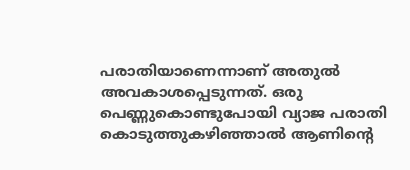പരാതിയാണെന്നാണ് അതുല്‍ അവകാശപ്പെടുന്നത്. ഒരു പെണ്ണുകൊണ്ടുപോയി വ്യാജ പരാതി കൊടുത്തുകഴിഞ്ഞാല്‍ ആണിന്റെ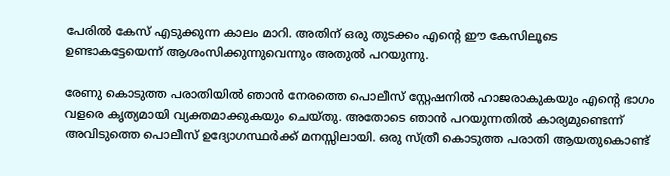പേരില്‍ കേസ് എടുക്കുന്ന കാലം മാറി. അതിന് ഒരു തുടക്കം എന്റെ ഈ കേസിലൂടെ ഉണ്ടാകട്ടേയെന്ന് ആശംസിക്കുന്നുവെന്നും അതുല്‍ പറയുന്നു.

രേണു കൊടുത്ത പരാതിയില്‍ ഞാന്‍ നേരത്തെ പൊലീസ് സ്റ്റേഷനില്‍ ഹാജരാകുകയും എന്റെ ഭാഗം വളരെ കൃത്യമായി വ്യക്തമാക്കുകയും ചെയ്തു. അതോടെ ഞാന്‍ പറയുന്നതില്‍ കാര്യമുണ്ടെന്ന് അവിടുത്തെ പൊലീസ് ഉദ്യോഗസ്ഥർക്ക് മനസ്സിലായി. ഒരു സ്ത്രീ കൊടുത്ത പരാതി ആയതുകൊണ്ട്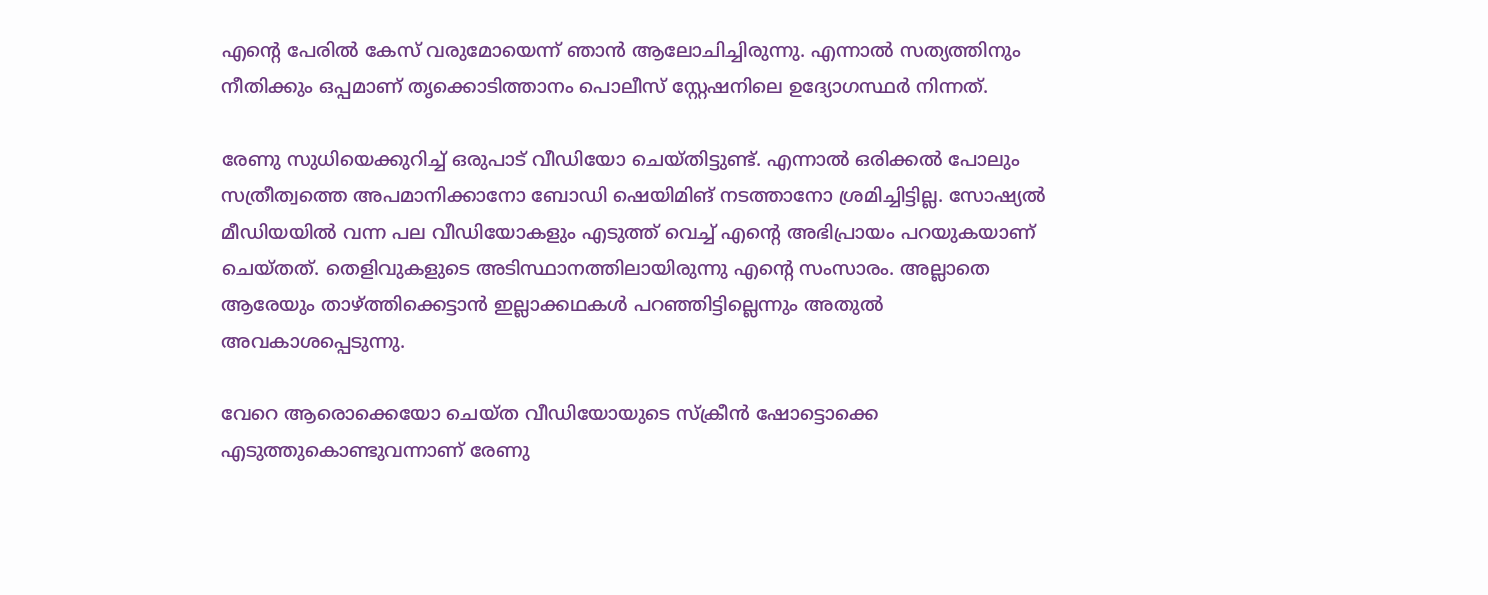എന്റെ പേരില്‍ കേസ് വരുമോയെന്ന് ഞാന്‍ ആലോചിച്ചിരുന്നു. എന്നാല്‍ സത്യത്തിനും നീതിക്കും ഒപ്പമാണ് തൃക്കൊടിത്താനം പൊലീസ് സ്റ്റേഷനിലെ ഉദ്യോഗസ്ഥർ നിന്നത്.

രേണു സുധിയെക്കുറിച്ച് ഒരുപാട് വീഡിയോ ചെയ്തിട്ടുണ്ട്. എന്നാല്‍ ഒരിക്കല്‍ പോലും സത്രീത്വത്തെ അപമാനിക്കാനോ ബോഡി ഷെയിമിങ് നടത്താനോ ശ്രമിച്ചിട്ടില്ല. സോഷ്യല്‍ മീഡിയയില്‍ വന്ന പല വീഡിയോകളും എടുത്ത് വെച്ച് എന്റെ അഭിപ്രായം പറയുകയാണ് ചെയ്തത്. തെളിവുകളുടെ അടിസ്ഥാനത്തിലായിരുന്നു എന്റെ സംസാരം. അല്ലാതെ ആരേയും താഴ്ത്തിക്കെട്ടാന്‍ ഇല്ലാക്കഥകള്‍ പറഞ്ഞിട്ടില്ലെന്നും അതുല്‍ അവകാശപ്പെടുന്നു.

വേറെ ആരൊക്കെയോ ചെയ്ത വീഡിയോയുടെ സ്ക്രീന്‍ ഷോട്ടൊക്കെ എടുത്തുകൊണ്ടുവന്നാണ് രേണു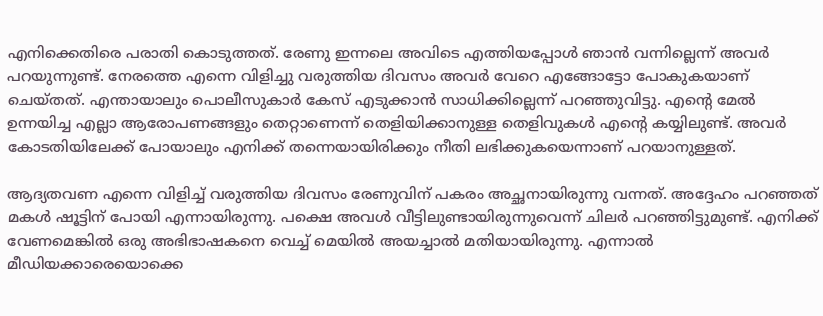എനിക്കെതിരെ പരാതി കൊടുത്തത്. രേണു ഇന്നലെ അവിടെ എത്തിയപ്പോള്‍ ഞാന്‍ വന്നില്ലെന്ന് അവർ പറയുന്നുണ്ട്. നേരത്തെ എന്നെ വിളിച്ചു വരുത്തിയ ദിവസം അവർ വേറെ എങ്ങോട്ടോ പോകുകയാണ് ചെയ്തത്. എന്തായാലും പൊലീസുകാർ കേസ് എടുക്കാന്‍ സാധിക്കില്ലെന്ന് പറഞ്ഞുവിട്ടു. എൻ്റെ മേല്‍ ഉന്നയിച്ച എല്ലാ ആരോപണങ്ങളും തെറ്റാണെന്ന് തെളിയിക്കാനുള്ള തെളിവുകള്‍ എന്റെ കയ്യിലുണ്ട്. അവർ കോടതിയിലേക്ക് പോയാലും എനിക്ക് തന്നെയായിരിക്കും നീതി ലഭിക്കുകയെന്നാണ് പറയാനുള്ളത്.

ആദ്യതവണ എന്നെ വിളിച്ച് വരുത്തിയ ദിവസം രേണുവിന് പകരം അച്ഛനായിരുന്നു വന്നത്. അദ്ദേഹം പറഞ്ഞത് മകള്‍ ഷൂട്ടിന് പോയി എന്നായിരുന്നു. പക്ഷെ അവള്‍ വീട്ടിലുണ്ടായിരുന്നുവെന്ന് ചിലർ പറഞ്ഞിട്ടുമുണ്ട്. എനിക്ക് വേണമെങ്കില്‍ ഒരു അഭിഭാഷകനെ വെച്ച് മെയില്‍ അയച്ചാല്‍ മതിയായിരുന്നു. എന്നാല്‍ മീഡിയക്കാരെയൊക്കെ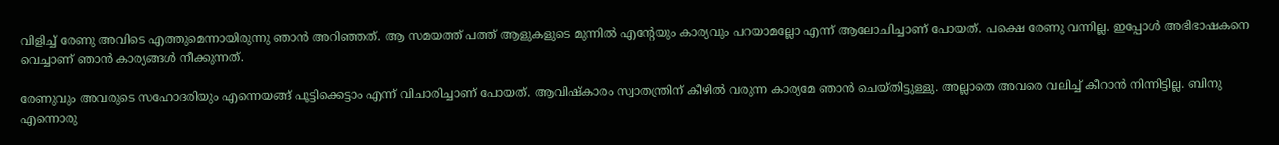വിളിച്ച് രേണു അവിടെ എത്തുമെന്നായിരുന്നു ഞാന്‍ അറിഞ്ഞത്. ആ സമയത്ത് പത്ത് ആളുകളുടെ മുന്നില്‍ എന്റേയും കാര്യവും പറയാമല്ലോ എന്ന് ആലോചിച്ചാണ് പോയത്. പക്ഷെ രേണു വന്നില്ല. ഇപ്പോള്‍ അഭിഭാഷകനെ വെച്ചാണ് ഞാന്‍ കാര്യങ്ങള്‍ നീക്കുന്നത്.

രേണുവും അവരുടെ സഹോദരിയും എന്നെയങ്ങ് പൂട്ടിക്കെട്ടാം എന്ന് വിചാരിച്ചാണ് പോയത്. ആവിഷ്കാരം സ്വാതന്ത്രിന് കീഴില്‍ വരുന്ന കാര്യമേ ഞാന്‍ ചെയ്തിട്ടുള്ളു. അല്ലാതെ അവരെ വലിച്ച് കീറാന്‍ നിന്നിട്ടില്ല. ബിനു എന്നൊരു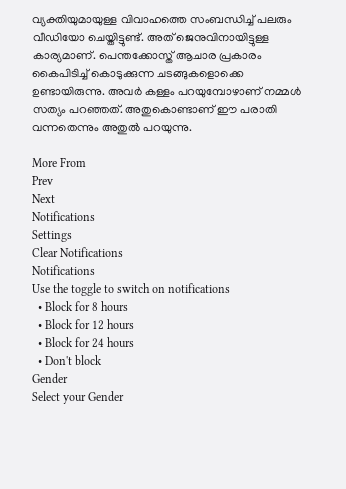വ്യക്തിയുമായുള്ള വിവാഹത്തെ സംബന്ധിച്ച് പലരും വീഡിയോ ചെയ്തിട്ടുണ്ട്. അത് ജെനുവിനായിട്ടുള്ള കാര്യമാണ്. പെന്തക്കോസ്ത് ആചാര പ്രകാരം കൈപിടിച്ച് കൊടുക്കുന്ന ചടങ്ങുകളൊക്കെ ഉണ്ടായിരുന്നു. അവർ കള്ളം പറയുമ്പോഴാണ് നമ്മള്‍ സത്യം പറഞ്ഞത്. അതുകൊണ്ടാണ് ഈ പരാതി വന്നതെന്നും അതുല്‍ പറയുന്നു.

More From
Prev
Next
Notifications
Settings
Clear Notifications
Notifications
Use the toggle to switch on notifications
  • Block for 8 hours
  • Block for 12 hours
  • Block for 24 hours
  • Don't block
Gender
Select your Gender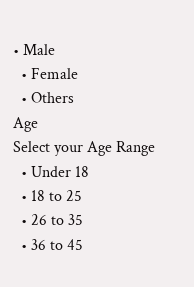• Male
  • Female
  • Others
Age
Select your Age Range
  • Under 18
  • 18 to 25
  • 26 to 35
  • 36 to 45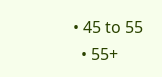• 45 to 55
  • 55+